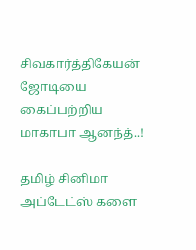சிவகார்த்திகேயன் ஜோடியை கைப்பற்றிய மாகாபா ஆனந்த்..!

தமிழ் சினிமா அப்டேட்ஸ் களை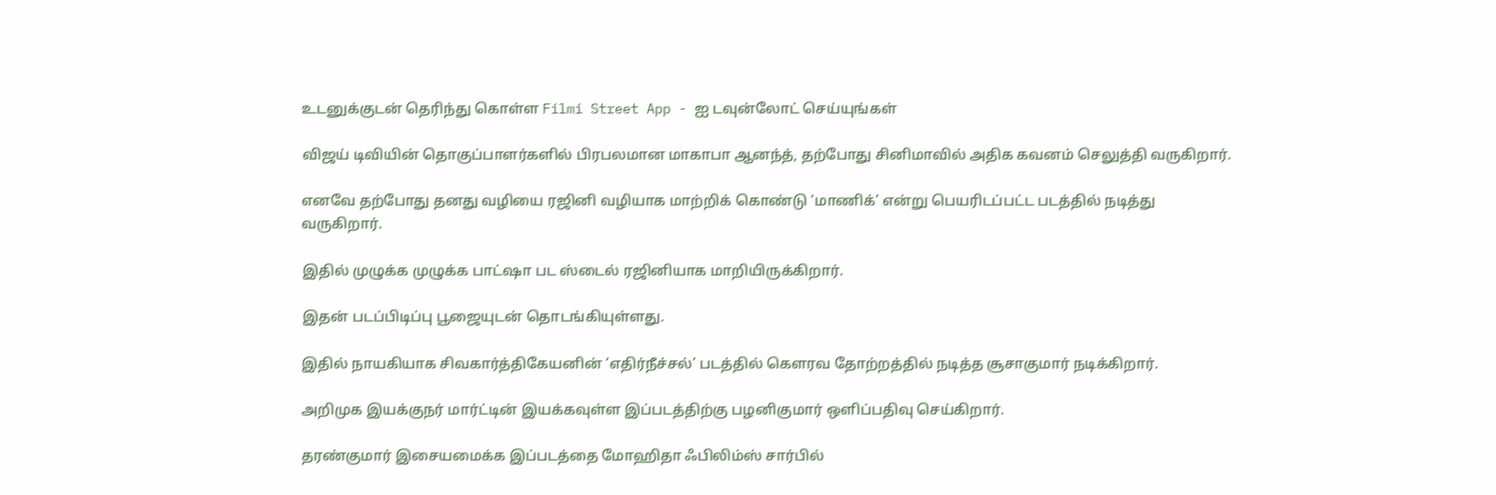உடனுக்குடன் தெரிந்து கொள்ள Filmi Street App - ஐ டவுன்லோட் செய்யுங்கள்

விஜய் டிவியின் தொகுப்பாளர்களில் பிரபலமான மாகாபா ஆனந்த், தற்போது சினிமாவில் அதிக கவனம் செலுத்தி வருகிறார்.

எனவே தற்போது தனது வழியை ரஜினி வழியாக மாற்றிக் கொண்டு ‘மாணிக்’ என்று பெயரிடப்பட்ட படத்தில் நடித்து வருகிறார்.

இதில் முழுக்க முழுக்க பாட்ஷா பட ஸ்டைல் ரஜினியாக மாறியிருக்கிறார்.

இதன் படப்பிடிப்பு பூஜையுடன் தொடங்கியுள்ளது.

இதில் நாயகியாக சிவகார்த்திகேயனின் ‘எதிர்நீச்சல்’ படத்தில் கௌரவ தோற்றத்தில் நடித்த சூசாகுமார் நடிக்கிறார்.

அறிமுக இயக்குநர் மார்ட்டின் இயக்கவுள்ள இப்படத்திற்கு பழனிகுமார் ஒளிப்பதிவு செய்கிறார்.

தரண்குமார் இசையமைக்க இப்படத்தை மோஹிதா ஃபிலிம்ஸ் சார்பில்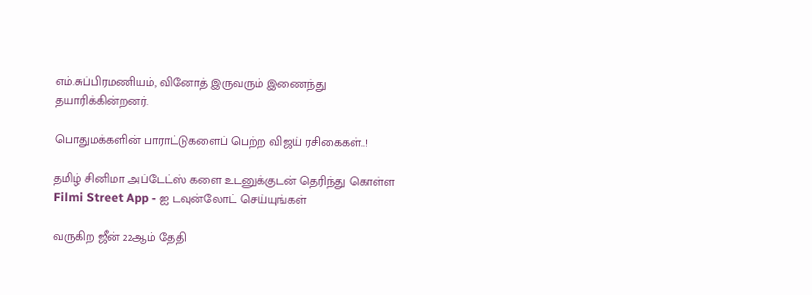எம்.சுப்பிரமணியம், வினோத் இருவரும் இணைந்து தயாரிக்கின்றனர்.

பொதுமக்களின் பாராட்டுகளைப் பெற்ற விஜய் ரசிகைகள்..!

தமிழ் சினிமா அப்டேட்ஸ் களை உடனுக்குடன் தெரிந்து கொள்ள Filmi Street App - ஐ டவுன்லோட் செய்யுங்கள்

வருகிற ஜீன் 22ஆம் தேதி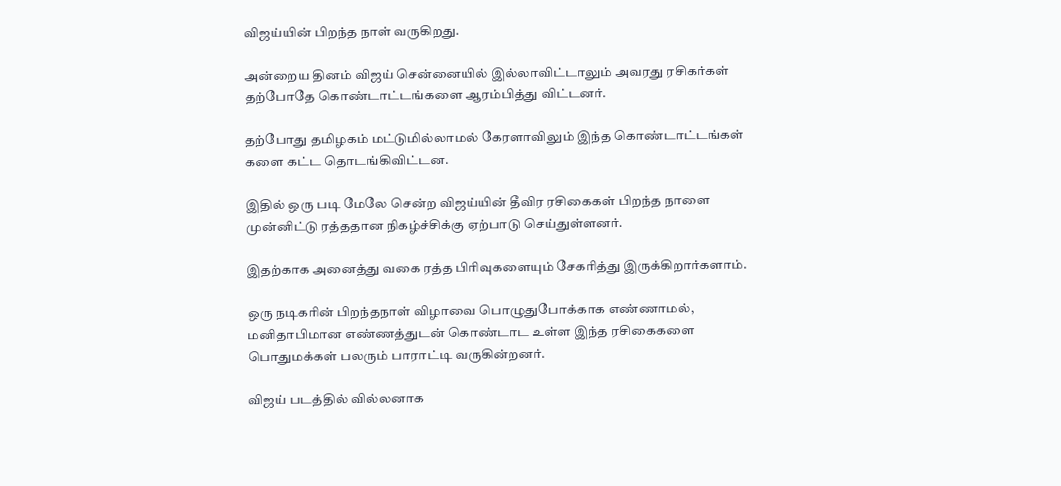விஜய்யின் பிறந்த நாள் வருகிறது.

அன்றைய தினம் விஜய் சென்னையில் இல்லாவிட்டாலும் அவரது ரசிகர்கள் தற்போதே கொண்டாட்டங்களை ஆரம்பித்து விட்டனர்.

தற்போது தமிழகம் மட்டுமில்லாமல் கேரளாவிலும் இந்த கொண்டாட்டங்கள் களை கட்ட தொடங்கிவிட்டன.

இதில் ஒரு படி மேலே சென்ற விஜய்யின் தீவிர ரசிகைகள் பிறந்த நாளை முன்னிட்டு ரத்ததான நிகழ்ச்சிக்கு ஏற்பாடு செய்துள்ளனர்.

இதற்காக அனைத்து வகை ரத்த பிரிவுகளையும் சேகரித்து இருக்கிறார்களாம்.

ஒரு நடிகரின் பிறந்தநாள் விழாவை பொழுதுபோக்காக எண்ணாமல், மனிதாபிமான எண்ணத்துடன் கொண்டாட உள்ள இந்த ரசிகைகளை பொதுமக்கள் பலரும் பாராட்டி வருகின்றனர்.

விஜய் படத்தில் வில்லனாக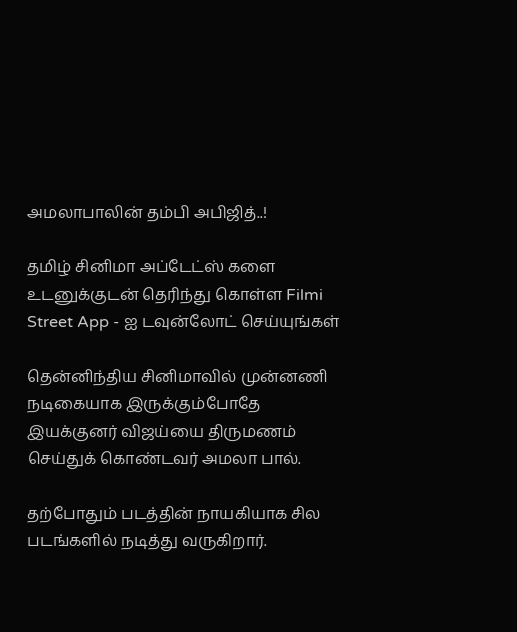அமலாபாலின் தம்பி அபிஜித்..!

தமிழ் சினிமா அப்டேட்ஸ் களை உடனுக்குடன் தெரிந்து கொள்ள Filmi Street App - ஐ டவுன்லோட் செய்யுங்கள்

தென்னிந்திய சினிமாவில் முன்னணி நடிகையாக இருக்கும்போதே இயக்குனர் விஜய்யை திருமணம் செய்துக் கொண்டவர் அமலா பால்.

தற்போதும் படத்தின் நாயகியாக சில படங்களில் நடித்து வருகிறார்.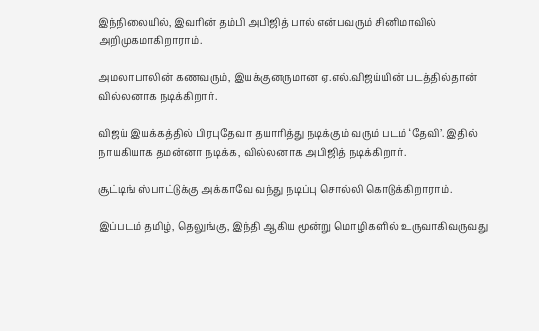இந்நிலையில், இவரின் தம்பி அபிஜித் பால் என்பவரும் சினிமாவில் அறிமுகமாகிறாராம்.

அமலாபாலின் கணவரும், இயக்குனருமான ஏ.எல்.விஜய்யின் படத்தில்தான் வில்லனாக நடிக்கிறார்.

விஜய் இயக்கத்தில் பிரபுதேவா தயாரித்து நடிக்கும் வரும் படம் ‘தேவி’. இதில் நாயகியாக தமன்னா நடிக்க, வில்லனாக அபிஜித் நடிக்கிறார்.

சூட்டிங் ஸ்பாட்டுக்கு அக்காவே வந்து நடிப்பு சொல்லி கொடுக்கிறாராம்.

இப்படம் தமிழ், தெலுங்கு, இந்தி ஆகிய மூன்று மொழிகளில் உருவாகிவருவது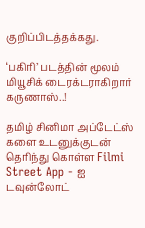குறிப்பிடத்தக்கது.

‘பகிரி’ படத்தின் மூலம் மியூசிக் டைரக்டராகிறார் கருணாஸ்..!

தமிழ் சினிமா அப்டேட்ஸ் களை உடனுக்குடன் தெரிந்து கொள்ள Filmi Street App - ஐ டவுன்லோட்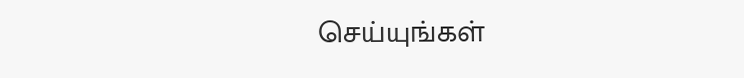செய்யுங்கள்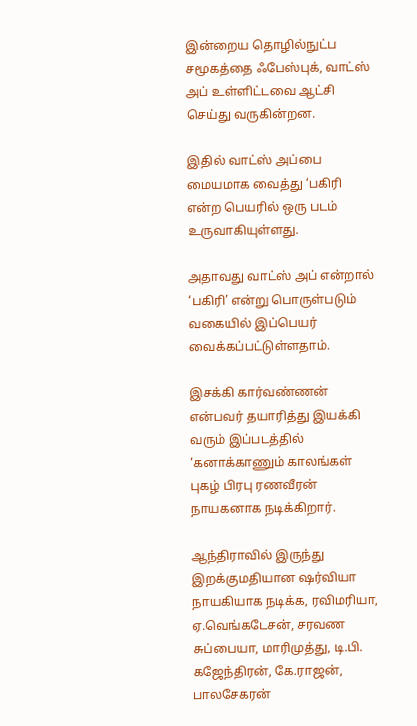இன்றைய தொழில்நுட்ப சமூகத்தை ஃபேஸ்புக், வாட்ஸ் அப் உள்ளிட்டவை ஆட்சி செய்து வருகின்றன.

இதில் வாட்ஸ் அப்பை மையமாக வைத்து ‘பகிரி என்ற பெயரில் ஒரு படம் உருவாகியுள்ளது.

அதாவது வாட்ஸ் அப் என்றால் ‘பகிரி’ என்று பொருள்படும் வகையில் இப்பெயர் வைக்கப்பட்டுள்ளதாம்.

இசக்கி கார்வண்ணன் என்பவர் தயாரித்து இயக்கி வரும் இப்படத்தில் ‘கனாக்காணும் காலங்கள் புகழ் பிரபு ரணவீரன் நாயகனாக நடிக்கிறார்.

ஆந்திராவில் இருந்து இறக்குமதியான ஷர்வியா நாயகியாக நடிக்க, ரவிமரியா, ஏ.வெங்கடேசன், சரவண சுப்பையா, மாரிமுத்து, டி.பி. கஜேந்திரன், கே.ராஜன், பாலசேகரன்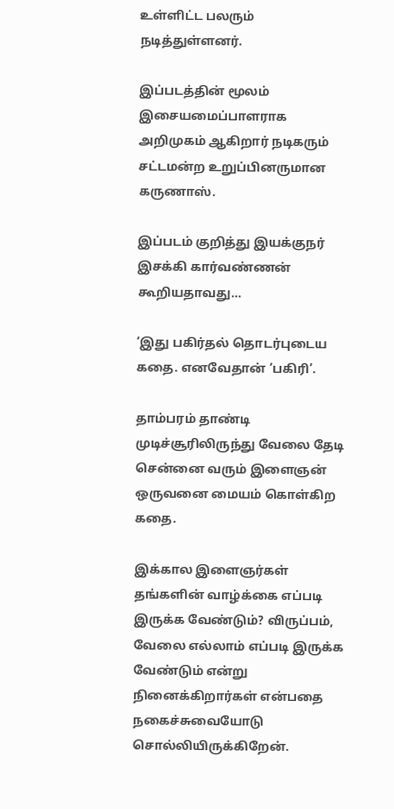உள்ளிட்ட பலரும் நடித்துள்ளனர்.

இப்படத்தின் மூலம் இசையமைப்பாளராக அறிமுகம் ஆகிறார் நடிகரும் சட்டமன்ற உறுப்பினருமான கருணாஸ்.

இப்படம் குறித்து இயக்குநர் இசக்கி கார்வண்ணன் கூறியதாவது…

‘இது பகிர்தல் தொடர்புடைய கதை. எனவேதான் ‘பகிரி’.

தாம்பரம் தாண்டி முடிச்சூரிலிருந்து வேலை தேடி சென்னை வரும் இளைஞன் ஒருவனை மையம் கொள்கிற கதை.

இக்கால இளைஞர்கள் தங்களின் வாழ்க்கை எப்படி இருக்க வேண்டும்? விருப்பம், வேலை எல்லாம் எப்படி இருக்க வேண்டும் என்று நினைக்கிறார்கள் என்பதை நகைச்சுவையோடு சொல்லியிருக்கிறேன்.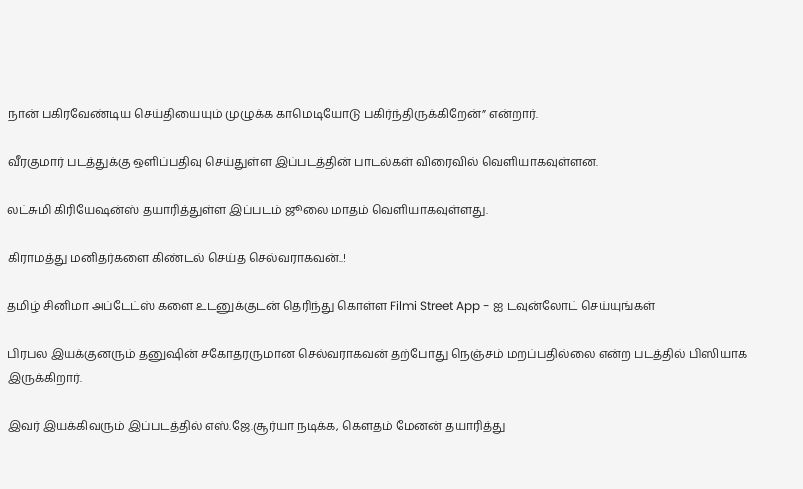நான் பகிரவேண்டிய செய்தியையும் முழுக்க காமெடியோடு பகிர்ந்திருக்கிறேன்” என்றார்.

வீரகுமார் படத்துக்கு ஒளிப்பதிவு செய்துள்ள இப்படத்தின் பாடல்கள் விரைவில் வெளியாகவுள்ளன.

லட்சுமி கிரியேஷன்ஸ் தயாரித்துள்ள இப்படம் ஜூலை மாதம் வெளியாகவுள்ளது.

கிராமத்து மனிதர்களை கிண்டல் செய்த செல்வராகவன்..!

தமிழ் சினிமா அப்டேட்ஸ் களை உடனுக்குடன் தெரிந்து கொள்ள Filmi Street App - ஐ டவுன்லோட் செய்யுங்கள்

பிரபல இயக்குனரும் தனுஷின் சகோதரருமான செல்வராகவன் தற்போது நெஞ்சம் மறப்பதில்லை என்ற படத்தில் பிஸியாக இருக்கிறார்.

இவர் இயக்கிவரும் இப்படத்தில் எஸ்.ஜே.சூர்யா நடிக்க, கௌதம் மேனன் தயாரித்து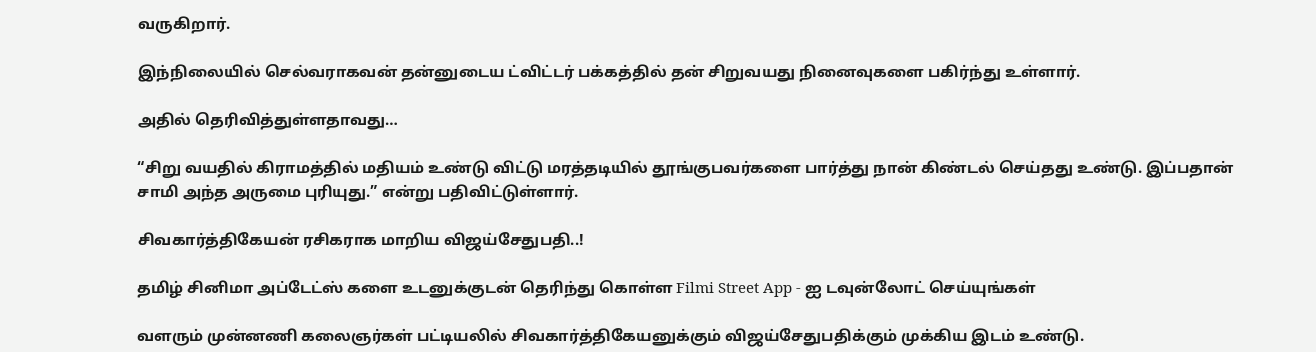வருகிறார்.

இந்நிலையில் செல்வராகவன் தன்னுடைய ட்விட்டர் பக்கத்தில் தன் சிறுவயது நினைவுகளை பகிர்ந்து உள்ளார்.

அதில் தெரிவித்துள்ளதாவது…

“சிறு வயதில் கிராமத்தில் மதியம் உண்டு விட்டு மரத்தடியில் தூங்குபவர்களை பார்த்து நான் கிண்டல் செய்தது உண்டு. இப்பதான் சாமி அந்த அருமை புரியுது.” என்று பதிவிட்டுள்ளார்.

சிவகார்த்திகேயன் ரசிகராக மாறிய விஜய்சேதுபதி..!

தமிழ் சினிமா அப்டேட்ஸ் களை உடனுக்குடன் தெரிந்து கொள்ள Filmi Street App - ஐ டவுன்லோட் செய்யுங்கள்

வளரும் முன்னணி கலைஞர்கள் பட்டியலில் சிவகார்த்திகேயனுக்கும் விஜய்சேதுபதிக்கும் முக்கிய இடம் உண்டு.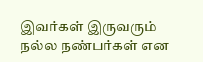இவர்கள் இருவரும் நல்ல நண்பர்கள் என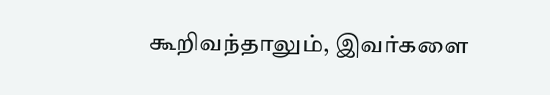கூறிவந்தாலும், இவர்களை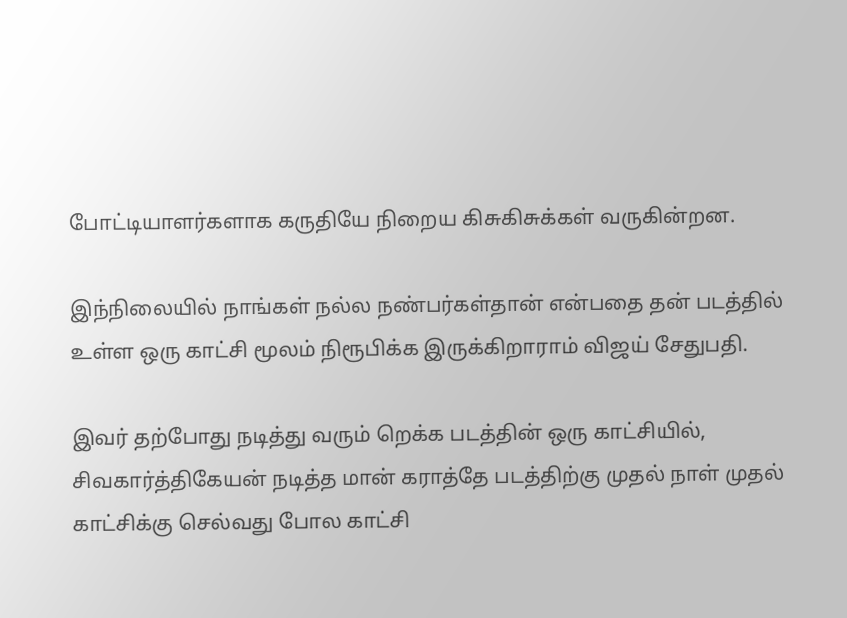போட்டியாளர்களாக கருதியே நிறைய கிசுகிசுக்கள் வருகின்றன.

இந்நிலையில் நாங்கள் நல்ல நண்பர்கள்தான் என்பதை தன் படத்தில் உள்ள ஒரு காட்சி மூலம் நிரூபிக்க இருக்கிறாராம் விஜய் சேதுபதி.

இவர் தற்போது நடித்து வரும் றெக்க படத்தின் ஒரு காட்சியில், சிவகார்த்திகேயன் நடித்த மான் கராத்தே படத்திற்கு முதல் நாள் முதல் காட்சிக்கு செல்வது போல காட்சி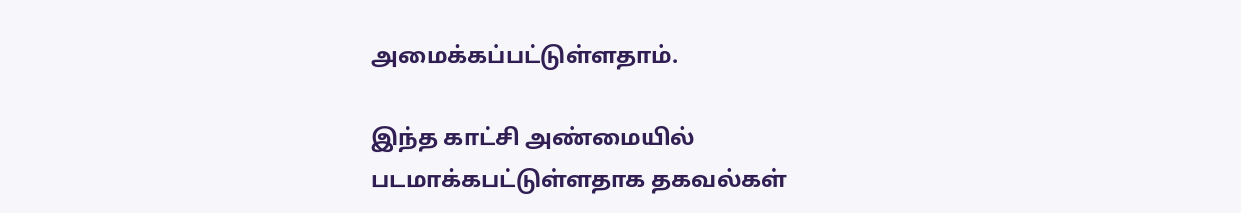அமைக்கப்பட்டுள்ளதாம்.

இந்த காட்சி அண்மையில் படமாக்கபட்டுள்ளதாக தகவல்கள்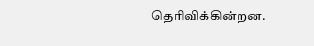தெரிவிக்கின்றன.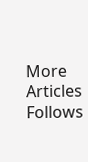More Articles
Follows